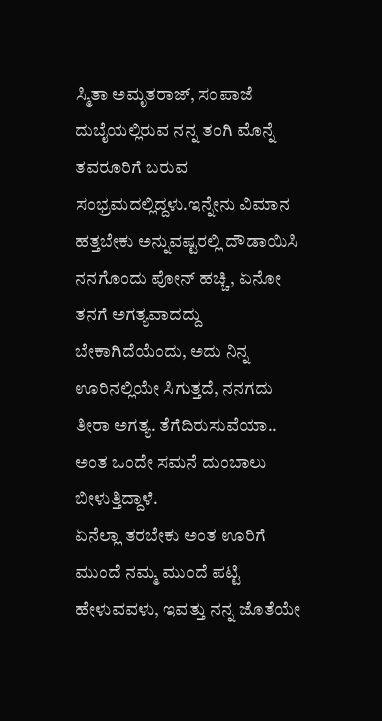ಸ್ಮಿತಾ ಅಮೃತರಾಜ್, ಸಂಪಾಜೆ
ದುಬೈಯಲ್ಲಿರುವ ನನ್ನ ತಂಗಿ ಮೊನ್ನೆ ತವರೂರಿಗೆ ಬರುವ ಸಂಭ್ರಮದಲ್ಲಿದ್ದಳು.ಇನ್ನೇನು ವಿಮಾನ ಹತ್ತಬೇಕು ಅನ್ನುವಷ್ಟರಲ್ಲಿ ದೌಡಾಯಿಸಿ ನನಗೊಂದು ಪೋನ್ ಹಚ್ಚಿ, ಏನೋ ತನಗೆ ಅಗತ್ಯವಾದದ್ದು ಬೇಕಾಗಿದೆಯೆಂದು, ಅದು ನಿನ್ನ ಊರಿನಲ್ಲಿಯೇ ಸಿಗುತ್ತದೆ, ನನಗದು ತೀರಾ ಅಗತ್ಯ. ತೆಗೆದಿರುಸುವೆಯಾ.. ಅಂತ ಒಂದೇ ಸಮನೆ ದುಂಬಾಲು ಬೀಳುತ್ತಿದ್ದಾಳೆ.
ಏನೆಲ್ಲಾ ತರಬೇಕು ಅಂತ ಊರಿಗೆ ಮುಂದೆ ನಮ್ಮ ಮುಂದೆ ಪಟ್ಟಿ ಹೇಳುವವಳು, ಇವತ್ತು ನನ್ನ ಜೊತೆಯೇ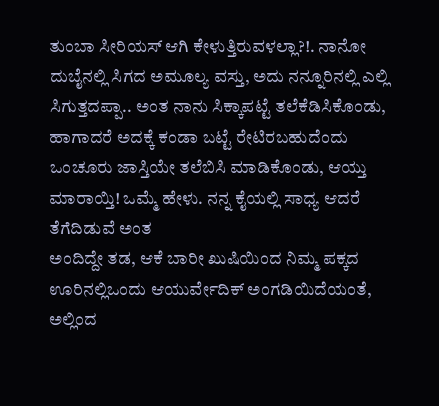ತುಂಬಾ ಸೀರಿಯಸ್ ಆಗಿ ಕೇಳುತ್ತಿರುವಳಲ್ಲಾ?!. ನಾನೋ ದುಬೈನಲ್ಲಿ ಸಿಗದ ಅಮೂಲ್ಯ ವಸ್ತು, ಅದು ನನ್ನೂರಿನಲ್ಲಿ ಎಲ್ಲಿ ಸಿಗುತ್ತದಪ್ಪಾ.. ಅಂತ ನಾನು ಸಿಕ್ಕಾಪಟ್ಟೆ ತಲೆಕೆಡಿಸಿಕೊಂಡು, ಹಾಗಾದರೆ ಅದಕ್ಕೆ ಕಂಡಾ ಬಟ್ಟೆ ರೇಟಿರಬಹುದೆಂದು ಒಂಚೂರು ಜಾಸ್ತಿಯೇ ತಲೆಬಿಸಿ ಮಾಡಿಕೊಂಡು, ಆಯ್ತು ಮಾರಾಯ್ತಿ! ಒಮ್ಮೆ ಹೇಳು. ನನ್ನ ಕೈಯಲ್ಲಿ ಸಾಧ್ಯ ಆದರೆ ತೆಗೆದಿಡುವೆ ಅಂತ
ಅಂದಿದ್ದೇ ತಡ, ಆಕೆ ಬಾರೀ ಖುಷಿಯಿಂದ ನಿಮ್ಮ ಪಕ್ಕದ ಊರಿನಲ್ಲಿಒಂದು ಆಯುರ್ವೇದಿಕ್ ಅಂಗಡಿಯಿದೆಯಂತೆ, ಅಲ್ಲಿಂದ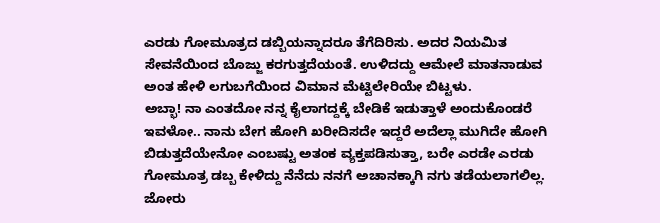ಎರಡು ಗೋಮೂತ್ರದ ಡಬ್ಬಿಯನ್ನಾದರೂ ತೆಗೆದಿರಿಸು. ಅದರ ನಿಯಮಿತ ಸೇವನೆಯಿಂದ ಬೊಜ್ಜು ಕರಗುತ್ತದೆಯಂತೆ. ಉಳಿದದ್ದು ಆಮೇಲೆ ಮಾತನಾಡುವ ಅಂತ ಹೇಳಿ ಲಗುಬಗೆಯಿಂದ ವಿಮಾನ ಮೆಟ್ಟಿಲೇರಿಯೇ ಬಿಟ್ಟಳು.
ಅಬ್ಭಾ! ನಾ ಎಂತದೋ ನನ್ನ ಕೈಲಾಗದ್ದಕ್ಕೆ ಬೇಡಿಕೆ ಇಡುತ್ತಾಳೆ ಅಂದುಕೊಂಡರೆ ಇವಳೋ.. ನಾನು ಬೇಗ ಹೋಗಿ ಖರೀದಿಸದೇ ಇದ್ದರೆ ಅದೆಲ್ಲಾ ಮುಗಿದೇ ಹೋಗಿ ಬಿಡುತ್ತದೆಯೇನೋ ಎಂಬಷ್ಟು ಅತಂಕ ವ್ಯಕ್ತಪಡಿಸುತ್ತಾ, ಬರೇ ಎರಡೇ ಎರಡು ಗೋಮೂತ್ರ ಡಬ್ಬ ಕೇಳಿದ್ದು ನೆನೆದು ನನಗೆ ಅಚಾನಕ್ಕಾಗಿ ನಗು ತಡೆಯಲಾಗಲಿಲ್ಲ. ಜೋರು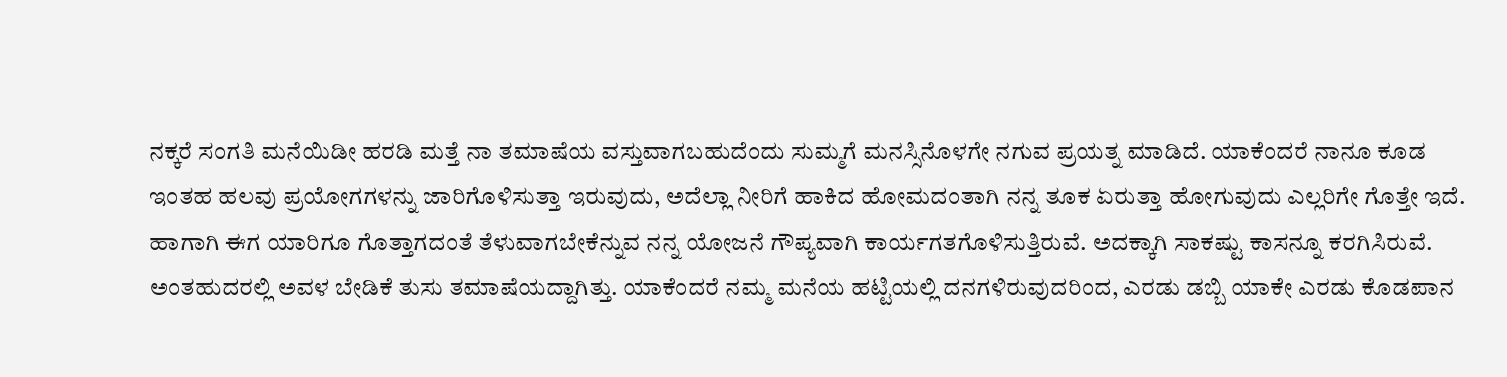ನಕ್ಕರೆ ಸಂಗತಿ ಮನೆಯಿಡೀ ಹರಡಿ ಮತ್ತೆ ನಾ ತಮಾಷೆಯ ವಸ್ತುವಾಗಬಹುದೆಂದು ಸುಮ್ಮಗೆ ಮನಸ್ಸಿನೊಳಗೇ ನಗುವ ಪ್ರಯತ್ನ ಮಾಡಿದೆ. ಯಾಕೆಂದರೆ ನಾನೂ ಕೂಡ ಇಂತಹ ಹಲವು ಪ್ರಯೋಗಗಳನ್ನು ಜಾರಿಗೊಳಿಸುತ್ತಾ ಇರುವುದು, ಅದೆಲ್ಲಾ ನೀರಿಗೆ ಹಾಕಿದ ಹೋಮದಂತಾಗಿ ನನ್ನ ತೂಕ ಏರುತ್ತಾ ಹೋಗುವುದು ಎಲ್ಲರಿಗೇ ಗೊತ್ತೇ ಇದೆ.
ಹಾಗಾಗಿ ಈಗ ಯಾರಿಗೂ ಗೊತ್ತಾಗದಂತೆ ತೆಳುವಾಗಬೇಕೆನ್ನುವ ನನ್ನ ಯೋಜನೆ ಗೌಪ್ಯವಾಗಿ ಕಾರ್ಯಗತಗೊಳಿಸುತ್ತಿರುವೆ. ಅದಕ್ಕಾಗಿ ಸಾಕಷ್ಟು ಕಾಸನ್ನೂ ಕರಗಿಸಿರುವೆ. ಅಂತಹುದರಲ್ಲಿ ಅವಳ ಬೇಡಿಕೆ ತುಸು ತಮಾಷೆಯದ್ದಾಗಿತ್ತು. ಯಾಕೆಂದರೆ ನಮ್ಮ ಮನೆಯ ಹಟ್ಟಿಯಲ್ಲಿ ದನಗಳಿರುವುದರಿಂದ, ಎರಡು ಡಬ್ಬಿ ಯಾಕೇ ಎರಡು ಕೊಡಪಾನ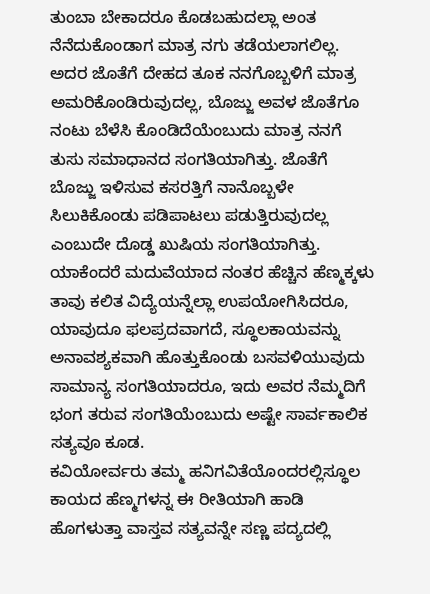ತುಂಬಾ ಬೇಕಾದರೂ ಕೊಡಬಹುದಲ್ಲಾ ಅಂತ ನೆನೆದುಕೊಂಡಾಗ ಮಾತ್ರ ನಗು ತಡೆಯಲಾಗಲಿಲ್ಲ. ಅದರ ಜೊತೆಗೆ ದೇಹದ ತೂಕ ನನಗೊಬ್ಬಳಿಗೆ ಮಾತ್ರ ಅಮರಿಕೊಂಡಿರುವುದಲ್ಲ, ಬೊಜ್ಜು ಅವಳ ಜೊತೆಗೂ ನಂಟು ಬೆಳೆಸಿ ಕೊಂಡಿದೆಯೆಂಬುದು ಮಾತ್ರ ನನಗೆ ತುಸು ಸಮಾಧಾನದ ಸಂಗತಿಯಾಗಿತ್ತು. ಜೊತೆಗೆ ಬೊಜ್ಜು ಇಳಿಸುವ ಕಸರತ್ತಿಗೆ ನಾನೊಬ್ಬಳೇ ಸಿಲುಕಿಕೊಂಡು ಪಡಿಪಾಟಲು ಪಡುತ್ತಿರುವುದಲ್ಲ ಎಂಬುದೇ ದೊಡ್ಡ ಖುಷಿಯ ಸಂಗತಿಯಾಗಿತ್ತು. ಯಾಕೆಂದರೆ ಮದುವೆಯಾದ ನಂತರ ಹೆಚ್ಚಿನ ಹೆಣ್ಮಕ್ಕಳು ತಾವು ಕಲಿತ ವಿದ್ಯೆಯನ್ನೆಲ್ಲಾ ಉಪಯೋಗಿಸಿದರೂ, ಯಾವುದೂ ಫಲಪ್ರದವಾಗದೆ, ಸ್ಥೂಲಕಾಯವನ್ನು ಅನಾವಶ್ಯಕವಾಗಿ ಹೊತ್ತುಕೊಂಡು ಬಸವಳಿಯುವುದು ಸಾಮಾನ್ಯ ಸಂಗತಿಯಾದರೂ, ಇದು ಅವರ ನೆಮ್ಮದಿಗೆ ಭಂಗ ತರುವ ಸಂಗತಿಯೆಂಬುದು ಅಷ್ಟೇ ಸಾರ್ವಕಾಲಿಕ ಸತ್ಯವೂ ಕೂಡ.
ಕವಿಯೋರ್ವರು ತಮ್ಮ ಹನಿಗವಿತೆಯೊಂದರಲ್ಲಿಸ್ಥೂಲ ಕಾಯದ ಹೆಣ್ಮಗಳನ್ನ ಈ ರೀತಿಯಾಗಿ ಹಾಡಿ ಹೊಗಳುತ್ತಾ ವಾಸ್ತವ ಸತ್ಯವನ್ನೇ ಸಣ್ಣ ಪದ್ಯದಲ್ಲಿ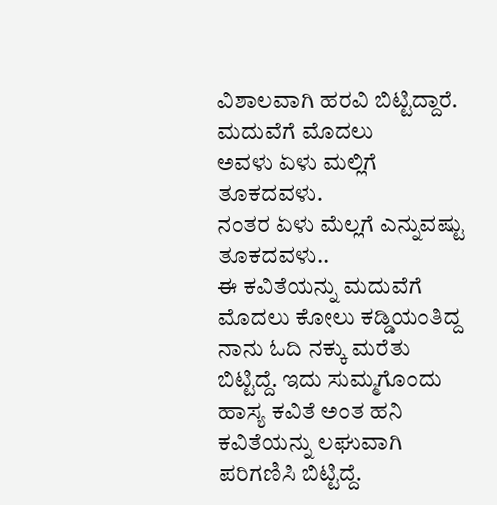ವಿಶಾಲವಾಗಿ ಹರವಿ ಬಿಟ್ಟಿದ್ದಾರೆ.
ಮದುವೆಗೆ ಮೊದಲು
ಅವಳು ಏಳು ಮಲ್ಲಿಗೆ
ತೂಕದವಳು.
ನಂತರ ಏಳು ಮೆಲ್ಲಗೆ ಎನ್ನುವಷ್ಟು
ತೂಕದವಳು..
ಈ ಕವಿತೆಯನ್ನು ಮದುವೆಗೆ ಮೊದಲು ಕೋಲು ಕಡ್ಡಿಯಂತಿದ್ದ ನಾನು ಓದಿ ನಕ್ಕು ಮರೆತು ಬಿಟ್ಟಿದ್ದೆ. ಇದು ಸುಮ್ಮಗೊಂದು ಹಾಸ್ಯ ಕವಿತೆ ಅಂತ ಹನಿ ಕವಿತೆಯನ್ನು ಲಘುವಾಗಿ ಪರಿಗಣಿಸಿ ಬಿಟ್ಟಿದ್ದೆ.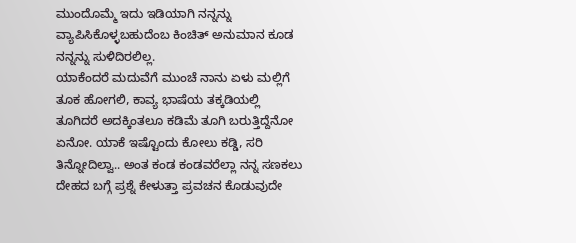ಮುಂದೊಮ್ಮೆ ಇದು ಇಡಿಯಾಗಿ ನನ್ನನ್ನು ವ್ಯಾಪಿಸಿಕೊಳ್ಳಬಹುದೆಂಬ ಕಿಂಚಿತ್ ಅನುಮಾನ ಕೂಡ ನನ್ನನ್ನು ಸುಳಿದಿರಲಿಲ್ಲ.
ಯಾಕೆಂದರೆ ಮದುವೆಗೆ ಮುಂಚೆ ನಾನು ಏಳು ಮಲ್ಲಿಗೆ ತೂಕ ಹೋಗಲಿ, ಕಾವ್ಯ ಭಾಷೆಯ ತಕ್ಕಡಿಯಲ್ಲಿ ತೂಗಿದರೆ ಅದಕ್ಕಿಂತಲೂ ಕಡಿಮೆ ತೂಗಿ ಬರುತ್ತಿದ್ದೆನೋ ಏನೋ. ಯಾಕೆ ಇಷ್ಟೊಂದು ಕೋಲು ಕಡ್ಡಿ, ಸರಿ ತಿನ್ನೋದಿಲ್ವಾ.. ಅಂತ ಕಂಡ ಕಂಡವರೆಲ್ಲಾ ನನ್ನ ಸಣಕಲು ದೇಹದ ಬಗ್ಗೆ ಪ್ರಶ್ನೆ ಕೇಳುತ್ತಾ ಪ್ರವಚನ ಕೊಡುವುದೇ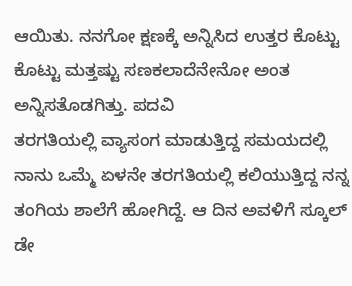ಆಯಿತು. ನನಗೋ ಕ್ಷಣಕ್ಕೆ ಅನ್ನಿಸಿದ ಉತ್ತರ ಕೊಟ್ಟು ಕೊಟ್ಟು ಮತ್ತಷ್ಟು ಸಣಕಲಾದೆನೇನೋ ಅಂತ ಅನ್ನಿಸತೊಡಗಿತ್ತು. ಪದವಿ
ತರಗತಿಯಲ್ಲಿ ವ್ಯಾಸಂಗ ಮಾಡುತ್ತಿದ್ದ ಸಮಯದಲ್ಲಿ ನಾನು ಒಮ್ಮೆ ಏಳನೇ ತರಗತಿಯಲ್ಲಿ ಕಲಿಯುತ್ತಿದ್ದ ನನ್ನ ತಂಗಿಯ ಶಾಲೆಗೆ ಹೋಗಿದ್ದೆ. ಆ ದಿನ ಅವಳಿಗೆ ಸ್ಕೂಲ್ ಡೇ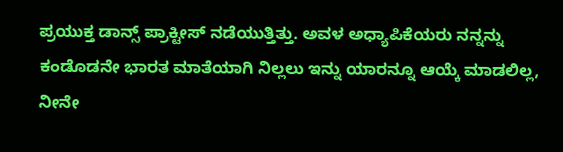ಪ್ರಯುಕ್ತ ಡಾನ್ಸ್ ಪ್ರಾಕ್ಟೀಸ್ ನಡೆಯುತ್ತಿತ್ತು. ಅವಳ ಅಧ್ಯಾಪಿಕೆಯರು ನನ್ನನ್ನು ಕಂಡೊಡನೇ ಭಾರತ ಮಾತೆಯಾಗಿ ನಿಲ್ಲಲು ಇನ್ನು ಯಾರನ್ನೂ ಆಯ್ಕೆ ಮಾಡಲಿಲ್ಲ, ನೀನೇ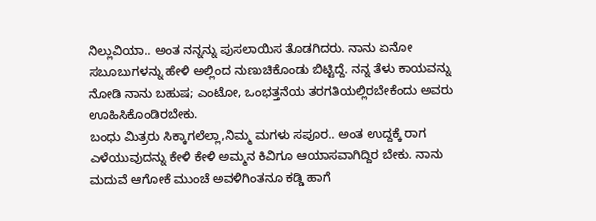ನಿಲ್ಲುವಿಯಾ.. ಅಂತ ನನ್ನನ್ನು ಪುಸಲಾಯಿಸ ತೊಡಗಿದರು. ನಾನು ಏನೋ ಸಬೂಬುಗಳನ್ನು ಹೇಳಿ ಅಲ್ಲಿಂದ ನುಣುಚಿಕೊಂಡು ಬಿಟ್ಟಿದ್ದೆ. ನನ್ನ ತೆಳು ಕಾಯವನ್ನು ನೋಡಿ ನಾನು ಬಹುಷ; ಎಂಟೋ, ಒಂಭತ್ತನೆಯ ತರಗತಿಯಲ್ಲಿರಬೇಕೆಂದು ಅವರು ಊಹಿಸಿಕೊಂಡಿರಬೇಕು.
ಬಂಧು ಮಿತ್ರರು ಸಿಕ್ಕಾಗಲೆಲ್ಲಾ,ನಿಮ್ಮ ಮಗಳು ಸಪೂರ.. ಅಂತ ಉದ್ದಕ್ಕೆ ರಾಗ ಎಳೆಯುವುದನ್ನು ಕೇಳಿ ಕೇಳಿ ಅಮ್ಮನ ಕಿವಿಗೂ ಆಯಾಸವಾಗಿದ್ದಿರ ಬೇಕು. ನಾನು ಮದುವೆ ಆಗೋಕೆ ಮುಂಚೆ ಅವಳಿಗಿಂತನೂ ಕಡ್ಡಿ ಹಾಗೆ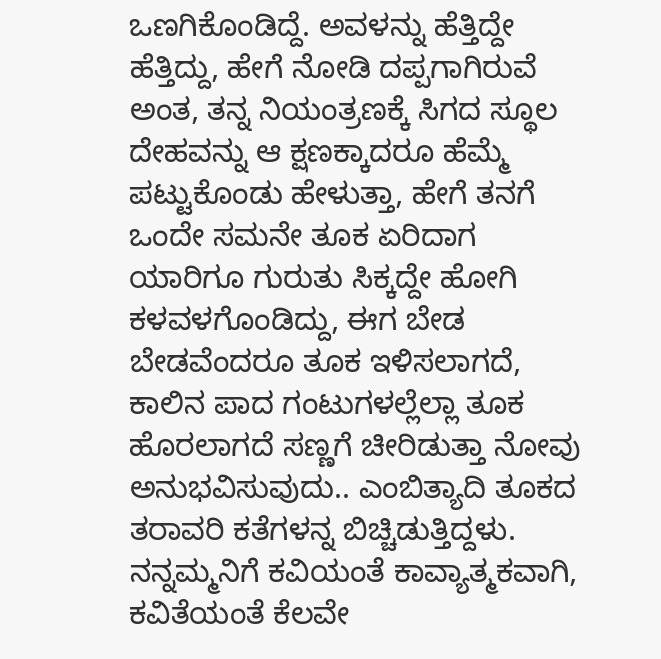ಒಣಗಿಕೊಂಡಿದ್ದೆ. ಅವಳನ್ನು ಹೆತ್ತಿದ್ದೇ ಹೆತ್ತಿದ್ದು, ಹೇಗೆ ನೋಡಿ ದಪ್ಪಗಾಗಿರುವೆ ಅಂತ, ತನ್ನ ನಿಯಂತ್ರಣಕ್ಕೆ ಸಿಗದ ಸ್ಥೂಲ ದೇಹವನ್ನು ಆ ಕ್ಷಣಕ್ಕಾದರೂ ಹೆಮ್ಮೆ ಪಟ್ಟುಕೊಂಡು ಹೇಳುತ್ತಾ, ಹೇಗೆ ತನಗೆ ಒಂದೇ ಸಮನೇ ತೂಕ ಏರಿದಾಗ ಯಾರಿಗೂ ಗುರುತು ಸಿಕ್ಕದ್ದೇ ಹೋಗಿ ಕಳವಳಗೊಂಡಿದ್ದು, ಈಗ ಬೇಡ ಬೇಡವೆಂದರೂ ತೂಕ ಇಳಿಸಲಾಗದೆ, ಕಾಲಿನ ಪಾದ ಗಂಟುಗಳಲ್ಲೆಲ್ಲಾ ತೂಕ ಹೊರಲಾಗದೆ ಸಣ್ಣಗೆ ಚೀರಿಡುತ್ತಾ ನೋವು ಅನುಭವಿಸುವುದು.. ಎಂಬಿತ್ಯಾದಿ ತೂಕದ ತರಾವರಿ ಕತೆಗಳನ್ನ ಬಿಚ್ಚಿಡುತ್ತಿದ್ದಳು.
ನನ್ನಮ್ಮನಿಗೆ ಕವಿಯಂತೆ ಕಾವ್ಯಾತ್ಮಕವಾಗಿ, ಕವಿತೆಯಂತೆ ಕೆಲವೇ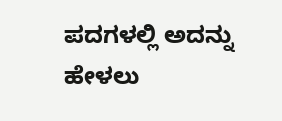ಪದಗಳಲ್ಲಿ ಅದನ್ನು ಹೇಳಲು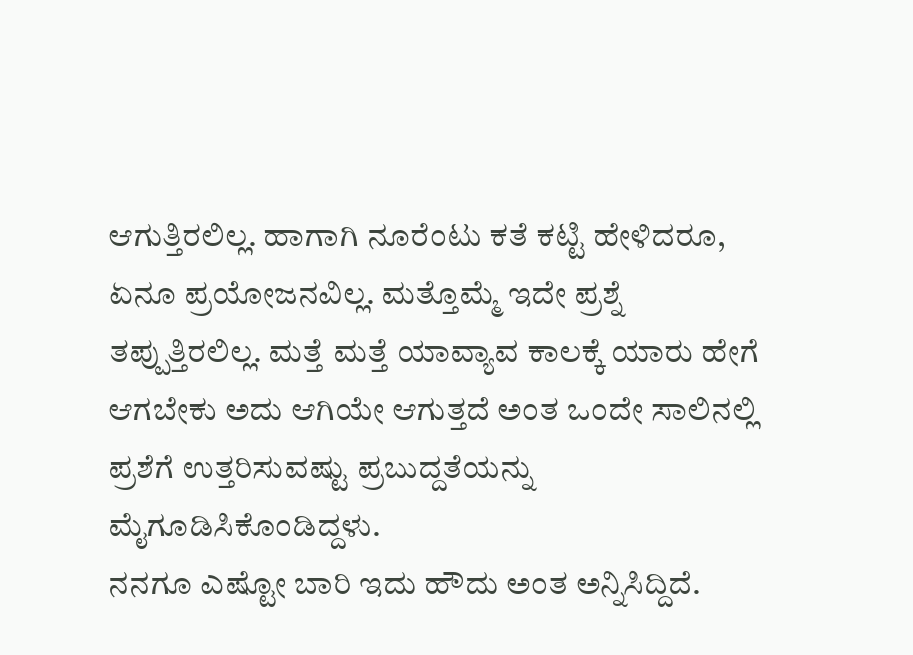ಆಗುತ್ತಿರಲಿಲ್ಲ. ಹಾಗಾಗಿ ನೂರೆಂಟು ಕತೆ ಕಟ್ಟಿ ಹೇಳಿದರೂ, ಏನೂ ಪ್ರಯೋಜನವಿಲ್ಲ. ಮತ್ತೊಮ್ಮೆ ಇದೇ ಪ್ರಶ್ನೆ ತಪ್ಪುತ್ತಿರಲಿಲ್ಲ. ಮತ್ತೆ ಮತ್ತೆ ಯಾವ್ಯಾವ ಕಾಲಕ್ಕೆ ಯಾರು ಹೇಗೆ ಆಗಬೇಕು ಅದು ಆಗಿಯೇ ಆಗುತ್ತದೆ ಅಂತ ಒಂದೇ ಸಾಲಿನಲ್ಲಿ ಪ್ರಶೆಗೆ ಉತ್ತರಿಸುವಷ್ಟು ಪ್ರಬುದ್ದತೆಯನ್ನು ಮೈಗೂಡಿಸಿಕೊಂಡಿದ್ದಳು.
ನನಗೂ ಎಷ್ಟೋ ಬಾರಿ ಇದು ಹೌದು ಅಂತ ಅನ್ನಿಸಿದ್ದಿದೆ.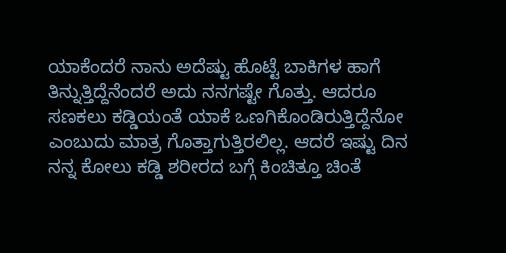ಯಾಕೆಂದರೆ ನಾನು ಅದೆಷ್ಟು ಹೊಟ್ಟೆ ಬಾಕಿಗಳ ಹಾಗೆ ತಿನ್ನುತ್ತಿದ್ದೆನೆಂದರೆ ಅದು ನನಗಷ್ಟೇ ಗೊತ್ತು. ಆದರೂ ಸಣಕಲು ಕಡ್ಡಿಯಂತೆ ಯಾಕೆ ಒಣಗಿಕೊಂಡಿರುತ್ತಿದ್ದೆನೋ ಎಂಬುದು ಮಾತ್ರ ಗೊತ್ತಾಗುತ್ತಿರಲಿಲ್ಲ. ಆದರೆ ಇಷ್ಟು ದಿನ ನನ್ನ ಕೋಲು ಕಡ್ಡಿ ಶರೀರದ ಬಗ್ಗೆ ಕಿಂಚಿತ್ತೂ ಚಿಂತೆ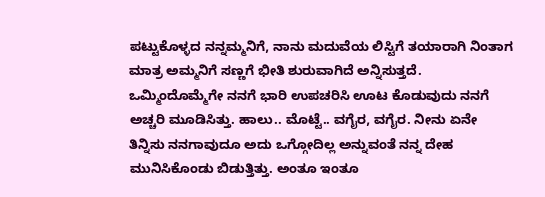ಪಟ್ಟುಕೊಳ್ಳದ ನನ್ನಮ್ಮನಿಗೆ, ನಾನು ಮದುವೆಯ ಲಿಸ್ಟಿಗೆ ತಯಾರಾಗಿ ನಿಂತಾಗ ಮಾತ್ರ ಅಮ್ಮನಿಗೆ ಸಣ್ಣಗೆ ಭೀತಿ ಶುರುವಾಗಿದೆ ಅನ್ನಿಸುತ್ತದೆ. ಒಮ್ಮಿಂದೊಮ್ಮೆಗೇ ನನಗೆ ಭಾರಿ ಉಪಚರಿಸಿ ಊಟ ಕೊಡುವುದು ನನಗೆ ಅಚ್ಚರಿ ಮೂಡಿಸಿತ್ತು. ಹಾಲು.. ಮೊಟ್ಟೆ.. ವಗೈರ, ವಗೈರ. ನೀನು ಏನೇ ತಿನ್ನಿಸು ನನಗಾವುದೂ ಅದು ಒಗ್ಗೋದಿಲ್ಲ ಅನ್ನುವಂತೆ ನನ್ನ ದೇಹ ಮುನಿಸಿಕೊಂಡು ಬಿಡುತ್ತಿತ್ತು. ಅಂತೂ ಇಂತೂ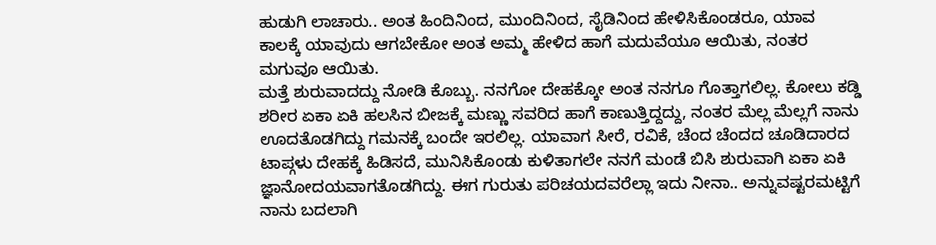ಹುಡುಗಿ ಲಾಚಾರು.. ಅಂತ ಹಿಂದಿನಿಂದ, ಮುಂದಿನಿಂದ, ಸೈಡಿನಿಂದ ಹೇಳಿಸಿಕೊಂಡರೂ, ಯಾವ ಕಾಲಕ್ಕೆ ಯಾವುದು ಆಗಬೇಕೋ ಅಂತ ಅಮ್ಮ ಹೇಳಿದ ಹಾಗೆ ಮದುವೆಯೂ ಆಯಿತು, ನಂತರ ಮಗುವೂ ಆಯಿತು.
ಮತ್ತೆ ಶುರುವಾದದ್ದು ನೋಡಿ ಕೊಬ್ಬು. ನನಗೋ ದೇಹಕ್ಕೋ ಅಂತ ನನಗೂ ಗೊತ್ತಾಗಲಿಲ್ಲ. ಕೋಲು ಕಡ್ಡಿ ಶರೀರ ಏಕಾ ಏಕಿ ಹಲಸಿನ ಬೀಜಕ್ಕೆ ಮಣ್ಣು ಸವರಿದ ಹಾಗೆ ಕಾಣುತ್ತಿದ್ದದ್ದು, ನಂತರ ಮೆಲ್ಲ ಮೆಲ್ಲಗೆ ನಾನು ಊದತೊಡಗಿದ್ದು ಗಮನಕ್ಕೆ ಬಂದೇ ಇರಲಿಲ್ಲ. ಯಾವಾಗ ಸೀರೆ, ರವಿಕೆ, ಚೆಂದ ಚೆಂದದ ಚೂಡಿದಾರದ ಟಾಪ್ಗಳು ದೇಹಕ್ಕೆ ಹಿಡಿಸದೆ, ಮುನಿಸಿಕೊಂಡು ಕುಳಿತಾಗಲೇ ನನಗೆ ಮಂಡೆ ಬಿಸಿ ಶುರುವಾಗಿ ಏಕಾ ಏಕಿ ಜ್ಞಾನೋದಯವಾಗತೊಡಗಿದ್ದು. ಈಗ ಗುರುತು ಪರಿಚಯದವರೆಲ್ಲಾ ಇದು ನೀನಾ.. ಅನ್ನುವಷ್ಟರಮಟ್ಟಿಗೆ ನಾನು ಬದಲಾಗಿ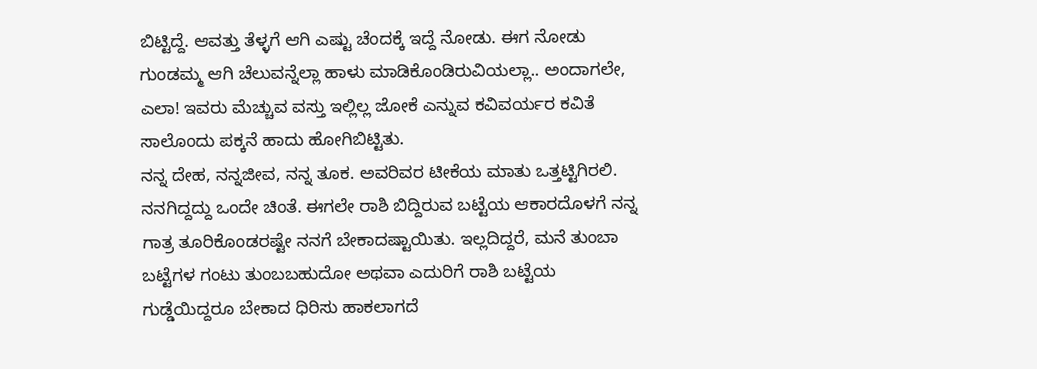ಬಿಟ್ಟಿದ್ದೆ. ಆವತ್ತು ತೆಳ್ಳಗೆ ಆಗಿ ಎಷ್ಟು ಚೆಂದಕ್ಕೆ ಇದ್ದೆ ನೋಡು. ಈಗ ನೋಡು ಗುಂಡಮ್ಮ ಆಗಿ ಚೆಲುವನ್ನೆಲ್ಲಾ ಹಾಳು ಮಾಡಿಕೊಂಡಿರುವಿಯಲ್ಲಾ.. ಅಂದಾಗಲೇ, ಎಲಾ! ಇವರು ಮೆಚ್ಚುವ ವಸ್ತು ಇಲ್ಲಿಲ್ಲ ಜೋಕೆ ಎನ್ನುವ ಕವಿವರ್ಯರ ಕವಿತೆ ಸಾಲೊಂದು ಪಕ್ಕನೆ ಹಾದು ಹೋಗಿಬಿಟ್ಟಿತು.
ನನ್ನ ದೇಹ, ನನ್ನಜೀವ, ನನ್ನ ತೂಕ. ಅವರಿವರ ಟೀಕೆಯ ಮಾತು ಒತ್ತಟ್ಟಿಗಿರಲಿ. ನನಗಿದ್ದದ್ದು ಒಂದೇ ಚಿಂತೆ. ಈಗಲೇ ರಾಶಿ ಬಿದ್ದಿರುವ ಬಟ್ಟೆಯ ಆಕಾರದೊಳಗೆ ನನ್ನ ಗಾತ್ರ ತೂರಿಕೊಂಡರಷ್ಟೇ ನನಗೆ ಬೇಕಾದಷ್ಟಾಯಿತು. ಇಲ್ಲದಿದ್ದರೆ, ಮನೆ ತುಂಬಾ ಬಟ್ಟೆಗಳ ಗಂಟು ತುಂಬಬಹುದೋ ಅಥವಾ ಎದುರಿಗೆ ರಾಶಿ ಬಟ್ಟೆಯ ಗುಡ್ಡೆಯಿದ್ದರೂ ಬೇಕಾದ ಧಿರಿಸು ಹಾಕಲಾಗದೆ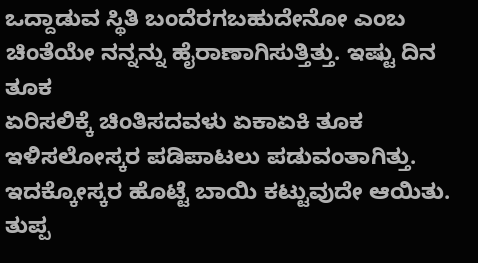ಒದ್ದಾಡುವ ಸ್ಥಿತಿ ಬಂದೆರಗಬಹುದೇನೋ ಎಂಬ ಚಿಂತೆಯೇ ನನ್ನನ್ನು ಹೈರಾಣಾಗಿಸುತ್ತಿತ್ತು. ಇಷ್ಟು ದಿನ ತೂಕ
ಏರಿಸಲಿಕ್ಕೆ ಚಿಂತಿಸದವಳು ಏಕಾಏಕಿ ತೂಕ ಇಳಿಸಲೋಸ್ಕರ ಪಡಿಪಾಟಲು ಪಡುವಂತಾಗಿತ್ತು. ಇದಕ್ಕೋಸ್ಕರ ಹೊಟ್ಟೆ ಬಾಯಿ ಕಟ್ಟುವುದೇ ಆಯಿತು. ತುಪ್ಪ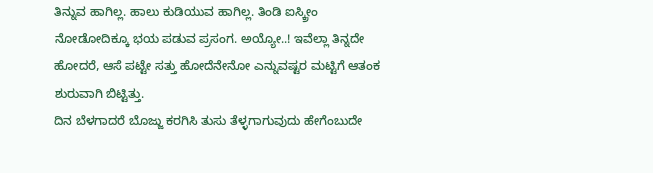ತಿನ್ನುವ ಹಾಗಿಲ್ಲ. ಹಾಲು ಕುಡಿಯುವ ಹಾಗಿಲ್ಲ. ತಿಂಡಿ ಐಸ್ಕ್ರೀಂ ನೋಡೋದಿಕ್ಕೂ ಭಯ ಪಡುವ ಪ್ರಸಂಗ. ಅಯ್ಯೋ..! ಇವೆಲ್ಲಾ ತಿನ್ನದೇ ಹೋದರೆ, ಆಸೆ ಪಟ್ಟೇ ಸತ್ತು ಹೋದೆನೇನೋ ಎನ್ನುವಷ್ಟರ ಮಟ್ಟಿಗೆ ಆತಂಕ ಶುರುವಾಗಿ ಬಿಟ್ಟಿತ್ತು.
ದಿನ ಬೆಳಗಾದರೆ ಬೊಜ್ಜು ಕರಗಿಸಿ ತುಸು ತೆಳ್ಳಗಾಗುವುದು ಹೇಗೆಂಬುದೇ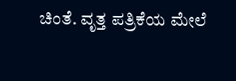ಚಿಂತೆ. ವೃತ್ತ ಪತ್ರಿಕೆಯ ಮೇಲೆ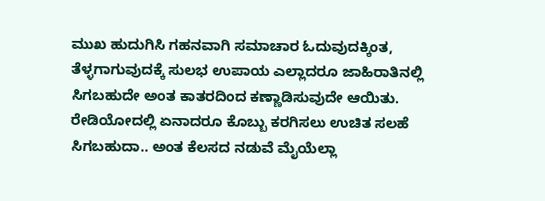ಮುಖ ಹುದುಗಿಸಿ ಗಹನವಾಗಿ ಸಮಾಚಾರ ಓದುವುದಕ್ಕಿಂತ, ತೆಳ್ಳಗಾಗುವುದಕ್ಕೆ ಸುಲಭ ಉಪಾಯ ಎಲ್ಲಾದರೂ ಜಾಹಿರಾತಿನಲ್ಲಿ ಸಿಗಬಹುದೇ ಅಂತ ಕಾತರದಿಂದ ಕಣ್ಣಾಡಿಸುವುದೇ ಆಯಿತು. ರೇಡಿಯೋದಲ್ಲಿ ಏನಾದರೂ ಕೊಬ್ಬು ಕರಗಿಸಲು ಉಚಿತ ಸಲಹೆ ಸಿಗಬಹುದಾ.. ಅಂತ ಕೆಲಸದ ನಡುವೆ ಮೈಯೆಲ್ಲಾ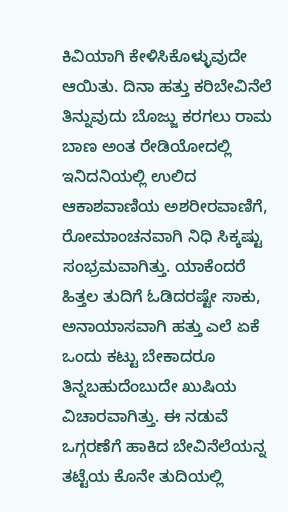ಕಿವಿಯಾಗಿ ಕೇಳಿಸಿಕೊಳ್ಳುವುದೇ ಆಯಿತು. ದಿನಾ ಹತ್ತು ಕರಿಬೇವಿನೆಲೆ ತಿನ್ನುವುದು ಬೊಜ್ಜು ಕರಗಲು ರಾಮ ಬಾಣ ಅಂತ ರೇಡಿಯೋದಲ್ಲಿ ಇನಿದನಿಯಲ್ಲಿ ಉಲಿದ ಆಕಾಶವಾಣಿಯ ಅಶರೀರವಾಣಿಗೆ, ರೋಮಾಂಚನವಾಗಿ ನಿಧಿ ಸಿಕ್ಕಷ್ಟು ಸಂಭ್ರಮವಾಗಿತ್ತು. ಯಾಕೆಂದರೆ ಹಿತ್ತಲ ತುದಿಗೆ ಓಡಿದರಷ್ಟೇ ಸಾಕು, ಅನಾಯಾಸವಾಗಿ ಹತ್ತು ಎಲೆ ಏಕೆ ಒಂದು ಕಟ್ಟು ಬೇಕಾದರೂ ತಿನ್ನಬಹುದೆಂಬುದೇ ಖುಷಿಯ ವಿಚಾರವಾಗಿತ್ತು. ಈ ನಡುವೆ ಒಗ್ಗರಣೆಗೆ ಹಾಕಿದ ಬೇವಿನೆಲೆಯನ್ನ ತಟ್ಟೆಯ ಕೊನೇ ತುದಿಯಲ್ಲಿ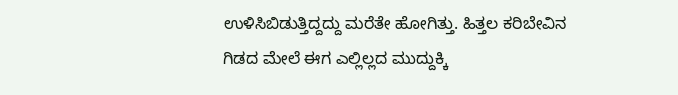ಉಳಿಸಿಬಿಡುತ್ತಿದ್ದದ್ದು ಮರೆತೇ ಹೋಗಿತ್ತು. ಹಿತ್ತಲ ಕರಿಬೇವಿನ ಗಿಡದ ಮೇಲೆ ಈಗ ಎಲ್ಲಿಲ್ಲದ ಮುದ್ದುಕ್ಕಿ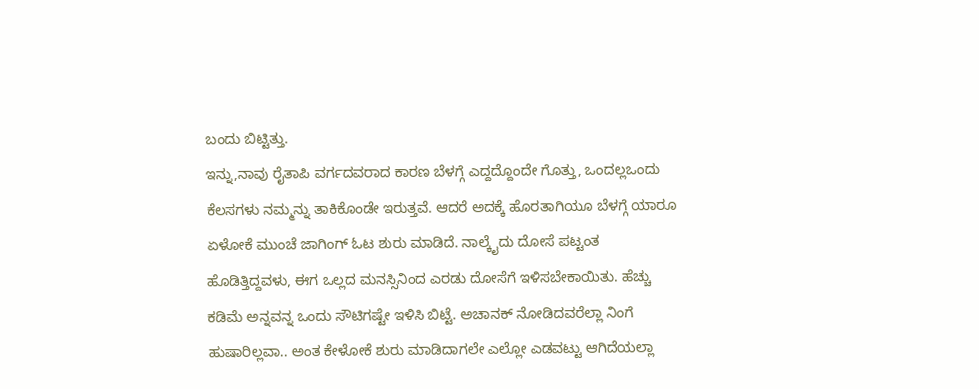ಬಂದು ಬಿಟ್ಟಿತ್ತು.
ಇನ್ನು,ನಾವು ರೈತಾಪಿ ವರ್ಗದವರಾದ ಕಾರಣ ಬೆಳಗ್ಗೆ ಎದ್ದದ್ದೊಂದೇ ಗೊತ್ತು, ಒಂದಲ್ಲಒಂದು ಕೆಲಸಗಳು ನಮ್ಮನ್ನು ತಾಕಿಕೊಂಡೇ ಇರುತ್ತವೆ. ಆದರೆ ಅದಕ್ಕೆ ಹೊರತಾಗಿಯೂ ಬೆಳಗ್ಗೆ ಯಾರೂ ಏಳೋಕೆ ಮುಂಚೆ ಜಾಗಿಂಗ್ ಓಟ ಶುರು ಮಾಡಿದೆ. ನಾಲ್ಕೈದು ದೋಸೆ ಪಟ್ಟಂತ ಹೊಡಿತ್ತಿದ್ದವಳು, ಈಗ ಒಲ್ಲದ ಮನಸ್ಸಿನಿಂದ ಎರಡು ದೋಸೆಗೆ ಇಳಿಸಬೇಕಾಯಿತು. ಹೆಚ್ಚು ಕಡಿಮೆ ಅನ್ನವನ್ನ ಒಂದು ಸೌಟಿಗಷ್ಟೇ ಇಳಿಸಿ ಬಿಟ್ಟೆ. ಅಚಾನಕ್ ನೋಡಿದವರೆಲ್ಲಾ ನಿಂಗೆ ಹುಷಾರಿಲ್ಲವಾ.. ಅಂತ ಕೇಳೋಕೆ ಶುರು ಮಾಡಿದಾಗಲೇ ಎಲ್ಲೋ ಎಡವಟ್ಟು ಆಗಿದೆಯಲ್ಲಾ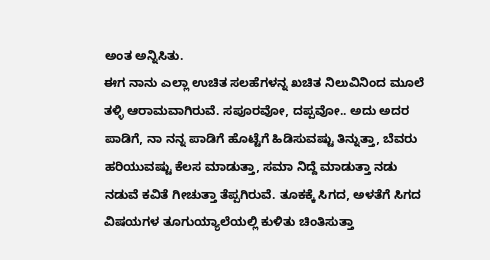ಅಂತ ಅನ್ನಿಸಿತು.
ಈಗ ನಾನು ಎಲ್ಲಾ ಉಚಿತ ಸಲಹೆಗಳನ್ನ ಖಚಿತ ನಿಲುವಿನಿಂದ ಮೂಲೆ ತಳ್ಳಿ ಆರಾಮವಾಗಿರುವೆ. ಸಪೂರವೋ, ದಪ್ಪವೋ.. ಅದು ಅದರ ಪಾಡಿಗೆ, ನಾ ನನ್ನ ಪಾಡಿಗೆ ಹೊಟ್ಟೆಗೆ ಹಿಡಿಸುವಷ್ಟು ತಿನ್ನುತ್ತಾ, ಬೆವರು ಹರಿಯುವಷ್ಟು ಕೆಲಸ ಮಾಡುತ್ತಾ, ಸಮಾ ನಿದ್ದೆ ಮಾಡುತ್ತಾ ನಡು ನಡುವೆ ಕವಿತೆ ಗೀಚುತ್ತಾ ತೆಪ್ಪಗಿರುವೆ. ತೂಕಕ್ಕೆ ಸಿಗದ, ಅಳತೆಗೆ ಸಿಗದ ವಿಷಯಗಳ ತೂಗುಯ್ಯಾಲೆಯಲ್ಲಿ ಕುಳಿತು ಚಿಂತಿಸುತ್ತಾ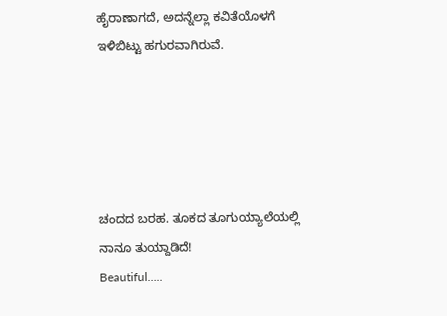ಹೈರಾಣಾಗದೆ, ಅದನ್ನೆಲ್ಲಾ ಕವಿತೆಯೊಳಗೆ ಇಳಿಬಿಟ್ಟು ಹಗುರವಾಗಿರುವೆ.





ಚಂದದ ಬರಹ. ತೂಕದ ತೂಗುಯ್ಯಾಲೆಯಲ್ಲಿ ನಾನೂ ತುಯ್ದಾಡಿದೆ!
Beautiful…..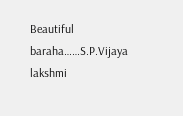Beautiful baraha……S.P.Vijaya lakshmi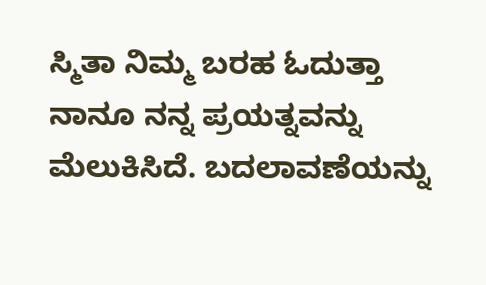ಸ್ಮಿತಾ ನಿಮ್ಮ ಬರಹ ಓದುತ್ತಾ ನಾನೂ ನನ್ನ ಪ್ರಯತ್ನವನ್ನು ಮೆಲುಕಿಸಿದೆ. ಬದಲಾವಣೆಯನ್ನು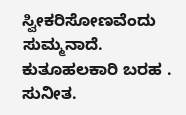ಸ್ವೀಕರಿಸೋಣವೆಂದು ಸುಮ್ಮನಾದೆ. ಕುತೂಹಲಕಾರಿ ಬರಹ .
ಸುನೀತ.